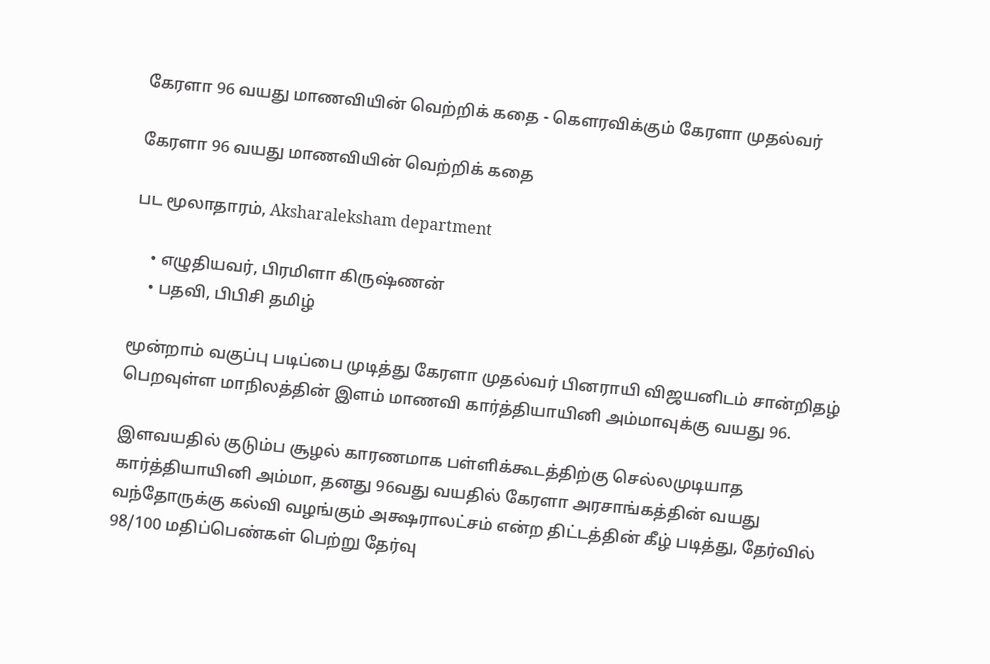கேரளா 96 வயது மாணவியின் வெற்றிக் கதை - கெளரவிக்கும் கேரளா முதல்வர்

கேரளா 96 வயது மாணவியின் வெற்றிக் கதை

பட மூலாதாரம், Aksharaleksham department

    • எழுதியவர், பிரமிளா கிருஷ்ணன்
    • பதவி, பிபிசி தமிழ்

மூன்றாம் வகுப்பு படிப்பை முடித்து கேரளா முதல்வர் பினராயி விஜயனிடம் சான்றிதழ் பெறவுள்ள மாநிலத்தின் இளம் மாணவி கார்த்தியாயினி அம்மாவுக்கு வயது 96.

இளவயதில் குடும்ப சூழல் காரணமாக பள்ளிக்கூடத்திற்கு செல்லமுடியாத கார்த்தியாயினி அம்மா, தனது 96வது வயதில் கேரளா அரசாங்கத்தின் வயது வந்தோருக்கு கல்வி வழங்கும் அக்ஷராலட்சம் என்ற திட்டத்தின் கீழ் படித்து, தேர்வில் 98/100 மதிப்பெண்கள் பெற்று தேர்வு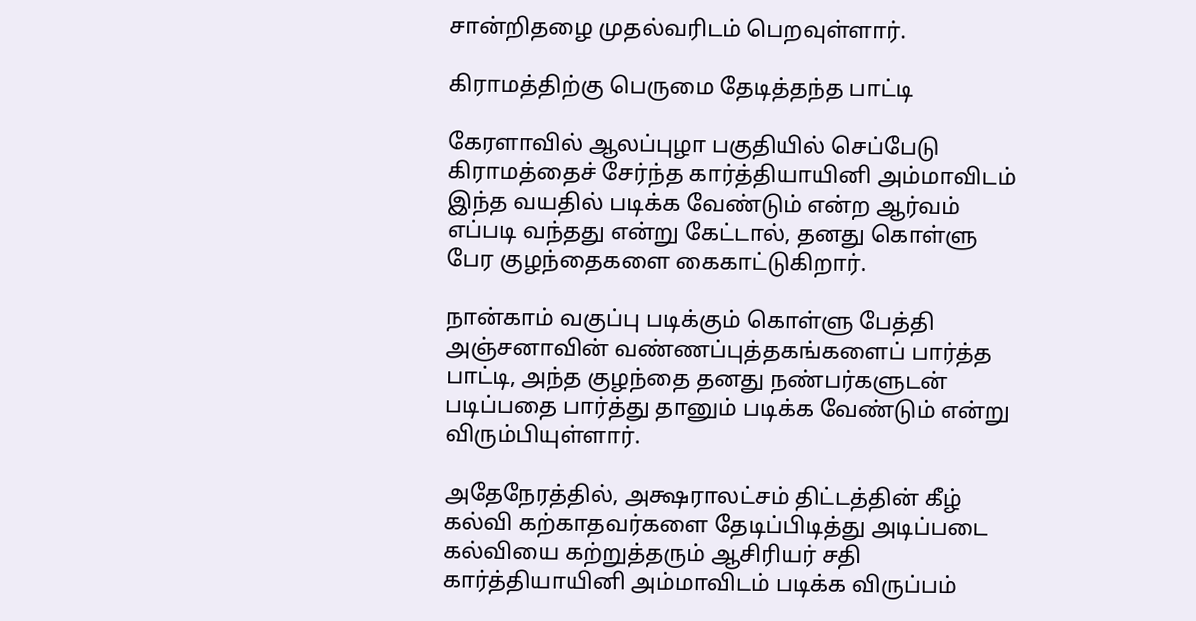சான்றிதழை முதல்வரிடம் பெறவுள்ளார்.

கிராமத்திற்கு பெருமை தேடித்தந்த பாட்டி

கேரளாவில் ஆலப்புழா பகுதியில் செப்பேடு கிராமத்தைச் சேர்ந்த கார்த்தியாயினி அம்மாவிடம் இந்த வயதில் படிக்க வேண்டும் என்ற ஆர்வம் எப்படி வந்தது என்று கேட்டால், தனது கொள்ளு பேர குழந்தைகளை கைகாட்டுகிறார்.

நான்காம் வகுப்பு படிக்கும் கொள்ளு பேத்தி அஞ்சனாவின் வண்ணப்புத்தகங்களைப் பார்த்த பாட்டி, அந்த குழந்தை தனது நண்பர்களுடன் படிப்பதை பார்த்து தானும் படிக்க வேண்டும் என்று விரும்பியுள்ளார்.

அதேநேரத்தில், அக்ஷராலட்சம் திட்டத்தின் கீழ் கல்வி கற்காதவர்களை தேடிப்பிடித்து அடிப்படை கல்வியை கற்றுத்தரும் ஆசிரியர் சதி கார்த்தியாயினி அம்மாவிடம் படிக்க விருப்பம்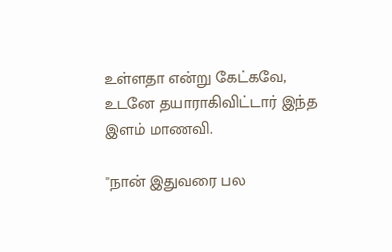உள்ளதா என்று கேட்கவே, உடனே தயாராகிவிட்டார் இந்த இளம் மாணவி.

''நான் இதுவரை பல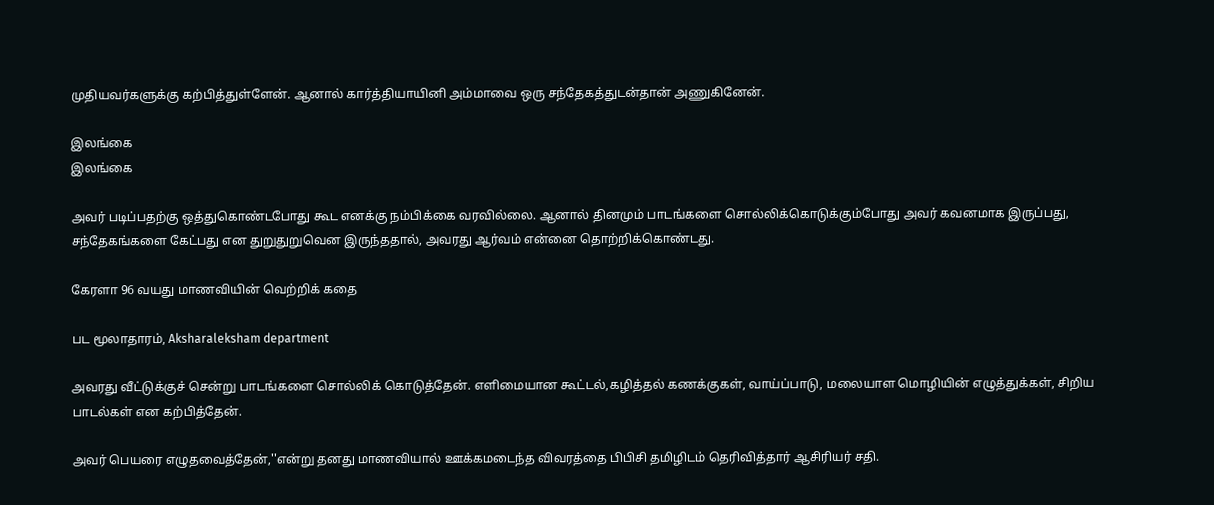முதியவர்களுக்கு கற்பித்துள்ளேன். ஆனால் கார்த்தியாயினி அம்மாவை ஒரு சந்தேகத்துடன்தான் அணுகினேன்.

இலங்கை
இலங்கை

அவர் படிப்பதற்கு ஒத்துகொண்டபோது கூட எனக்கு நம்பிக்கை வரவில்லை. ஆனால் தினமும் பாடங்களை சொல்லிக்கொடுக்கும்போது அவர் கவனமாக இருப்பது, சந்தேகங்களை கேட்பது என துறுதுறுவென இருந்ததால், அவரது ஆர்வம் என்னை தொற்றிக்கொண்டது.

கேரளா 96 வயது மாணவியின் வெற்றிக் கதை

பட மூலாதாரம், Aksharaleksham department

அவரது வீட்டுக்குச் சென்று பாடங்களை சொல்லிக் கொடுத்தேன். எளிமையான கூட்டல்,கழித்தல் கணக்குகள், வாய்ப்பாடு, மலையாள மொழியின் எழுத்துக்கள், சிறிய பாடல்கள் என கற்பித்தேன்.

அவர் பெயரை எழுதவைத்தேன்,''என்று தனது மாணவியால் ஊக்கமடைந்த விவரத்தை பிபிசி தமிழிடம் தெரிவித்தார் ஆசிரியர் சதி.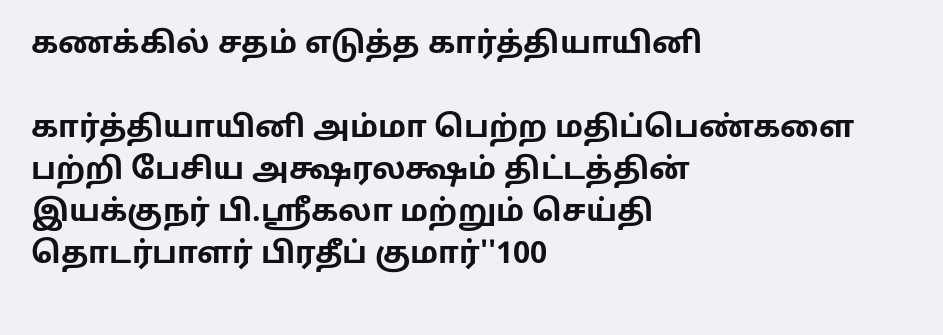கணக்கில் சதம் எடுத்த கார்த்தியாயினி

கார்த்தியாயினி அம்மா பெற்ற மதிப்பெண்களை பற்றி பேசிய அக்ஷரலக்ஷம் திட்டத்தின் இயக்குநர் பி.ஸ்ரீகலா மற்றும் செய்தி தொடர்பாளர் பிரதீப் குமார்''100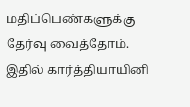மதிப்பெண்களுக்கு தேர்வு வைத்தோம். இதில் கார்த்தியாயினி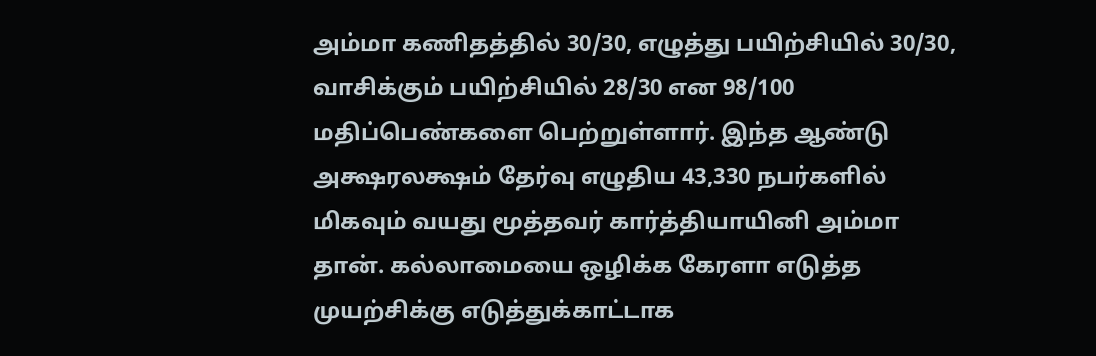அம்மா கணிதத்தில் 30/30, எழுத்து பயிற்சியில் 30/30, வாசிக்கும் பயிற்சியில் 28/30 என 98/100 மதிப்பெண்களை பெற்றுள்ளார். இந்த ஆண்டு அக்ஷரலக்ஷம் தேர்வு எழுதிய 43,330 நபர்களில் மிகவும் வயது மூத்தவர் கார்த்தியாயினி அம்மா தான். கல்லாமையை ஒழிக்க கேரளா எடுத்த முயற்சிக்கு எடுத்துக்காட்டாக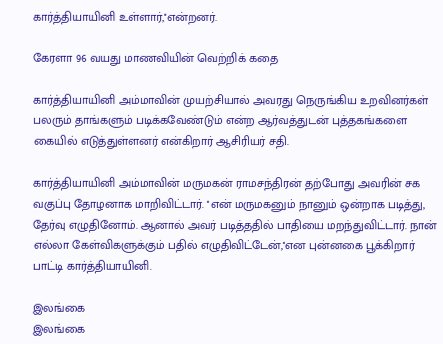கார்த்தியாயினி உள்ளார்,''என்றனர்.

கேரளா 96 வயது மாணவியின் வெற்றிக் கதை

கார்த்தியாயினி அம்மாவின் முயற்சியால் அவரது நெருங்கிய உறவினர்கள் பலரும் தாங்களும் படிக்கவேண்டும் என்ற ஆர்வத்துடன் புத்தகங்களை கையில் எடுத்துள்ளனர் என்கிறார் ஆசிரியர் சதி.

கார்த்தியாயினி அம்மாவின் மருமகன் ராமசந்திரன் தற்போது அவரின் சக வகுப்பு தோழனாக மாறிவிட்டார். ''என் மருமகனும் நானும் ஒன்றாக படித்து, தேர்வு எழுதினோம். ஆனால் அவர் படித்ததில் பாதியை மறந்துவிட்டார். நான் எல்லா கேள்விகளுக்கும் பதில் எழுதிவிட்டேன்,''என புன்னகை பூக்கிறார் பாட்டி கார்த்தியாயினி.

இலங்கை
இலங்கை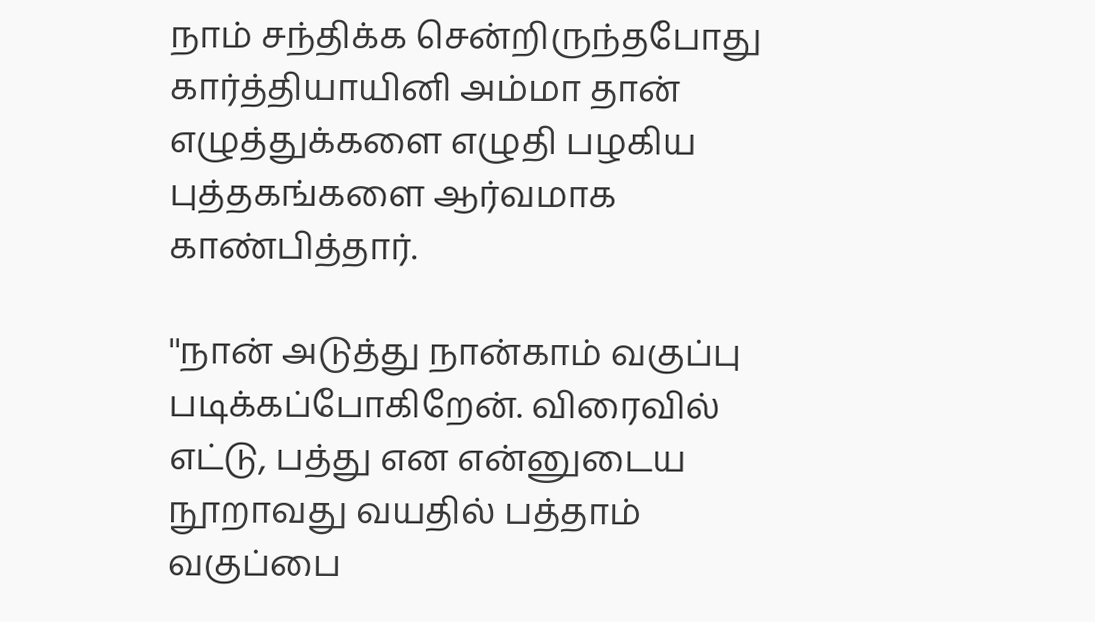நாம் சந்திக்க சென்றிருந்தபோது கார்த்தியாயினி அம்மா தான் எழுத்துக்களை எழுதி பழகிய புத்தகங்களை ஆர்வமாக காண்பித்தார்.

''நான் அடுத்து நான்காம் வகுப்பு படிக்கப்போகிறேன். விரைவில் எட்டு, பத்து என என்னுடைய நூறாவது வயதில் பத்தாம் வகுப்பை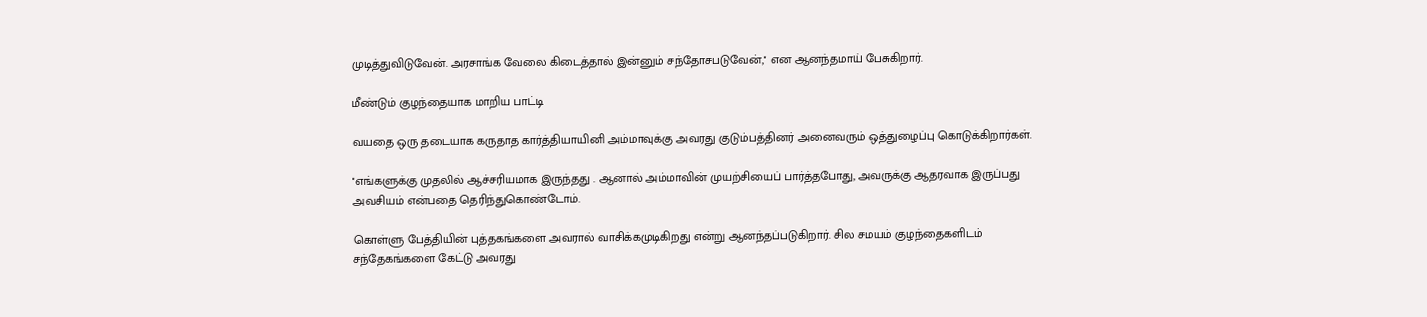முடித்துவிடுவேன். அரசாங்க வேலை கிடைத்தால் இன்னும் சந்தோசபடுவேன்,'' என ஆனந்தமாய் பேசுகிறார்.

மீண்டும் குழந்தையாக மாறிய பாட்டி

வயதை ஒரு தடையாக கருதாத கார்த்தியாயினி அம்மாவுக்கு அவரது குடும்பத்தினர் அனைவரும் ஒத்துழைப்பு கொடுக்கிறார்கள்.

''எங்களுக்கு முதலில் ஆச்சரியமாக இருந்தது . ஆனால் அம்மாவின் முயற்சியைப் பார்த்தபோது, அவருக்கு ஆதரவாக இருப்பது அவசியம் என்பதை தெரிந்துகொண்டோம்.

கொள்ளு பேத்தியின் புத்தகங்களை அவரால் வாசிக்கமுடிகிறது என்று ஆனந்தப்படுகிறார். சில சமயம் குழந்தைகளிடம் சந்தேகங்களை கேட்டு அவரது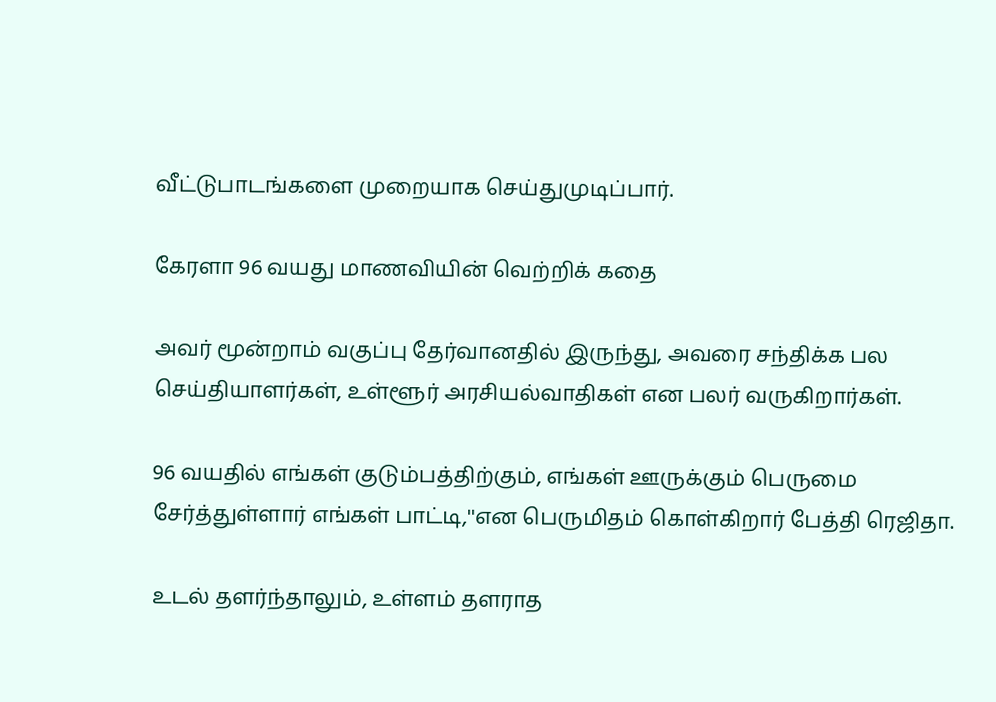வீட்டுபாடங்களை முறையாக செய்துமுடிப்பார்.

கேரளா 96 வயது மாணவியின் வெற்றிக் கதை

அவர் மூன்றாம் வகுப்பு தேர்வானதில் இருந்து, அவரை சந்திக்க பல செய்தியாளர்கள், உள்ளூர் அரசியல்வாதிகள் என பலர் வருகிறார்கள்.

96 வயதில் எங்கள் குடும்பத்திற்கும், எங்கள் ஊருக்கும் பெருமை சேர்த்துள்ளார் எங்கள் பாட்டி,''என பெருமிதம் கொள்கிறார் பேத்தி ரெஜிதா.

உடல் தளர்ந்தாலும், உள்ளம் தளராத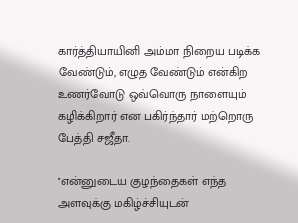கார்த்தியாயினி அம்மா நிறைய படிக்க வேண்டும், எழுத வேண்டும் என்கிற உணர்வோடு ஒவ்வொரு நாளையும் கழிக்கிறார் என பகிர்ந்தார் மற்றொரு பேத்தி சஜீதா.

''என்னுடைய குழந்தைகள் எந்த அளவுக்கு மகிழ்ச்சியுடன்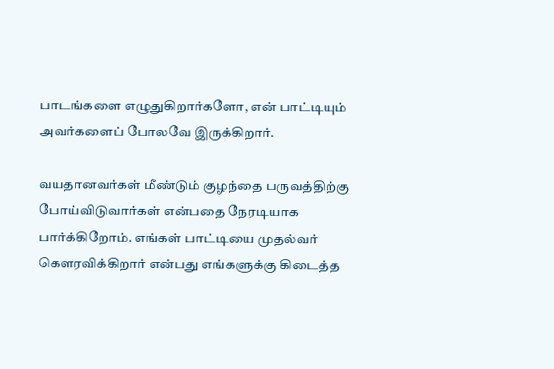பாடங்களை எழுதுகிறார்களோ, என் பாட்டியும் அவர்களைப் போலவே இருக்கிறார்.

வயதானவர்கள் மீண்டும் குழந்தை பருவத்திற்கு போய்விடுவார்கள் என்பதை நேரடியாக பார்க்கிறோம். எங்கள் பாட்டியை முதல்வர் கௌரவிக்கிறார் என்பது எங்களுக்கு கிடைத்த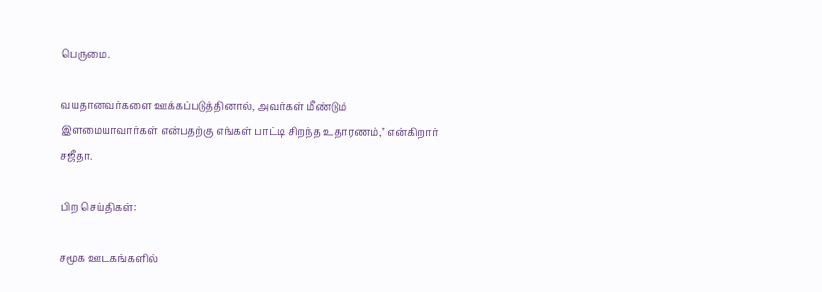பெருமை.

வயதானவர்களை ஊக்கப்படுத்தினால், அவர்கள் மீண்டும் இளமையாவார்கள் என்பதற்கு எங்கள் பாட்டி சிறந்த உதாரணம்,'' என்கிறார் சஜீதா.

பிற செய்திகள்:

சமூக ஊடகங்களில்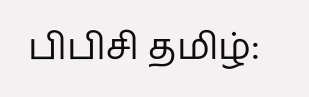பிபிசி தமிழ்: